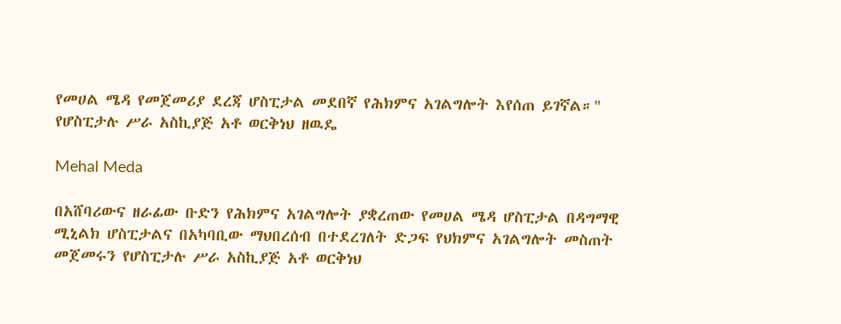የመሀል ሜዳ የመጀመሪያ ደረጃ ሆስፒታል መደበኛ የሕክምና አገልግሎት እየሰጠ ይገኛል።" የሆስፒታሉ ሥራ አስኪያጅ አቶ ወርቅነህ ዘዉዴ

Mehal Meda

በአሸባሪውና ዘራፊው ቡድን የሕክምና አገልግሎት ያቋረጠው የመሀል ሜዳ ሆስፒታል በዳግማዊ ሚኒልክ ሆስፒታልና በአካባቢው ማህበረሰብ በተደረገለት ድጋፍ የህክምና አገልግሎት መስጠት መጀመሩን የሆስፒታሉ ሥራ አስኪያጅ አቶ ወርቅነህ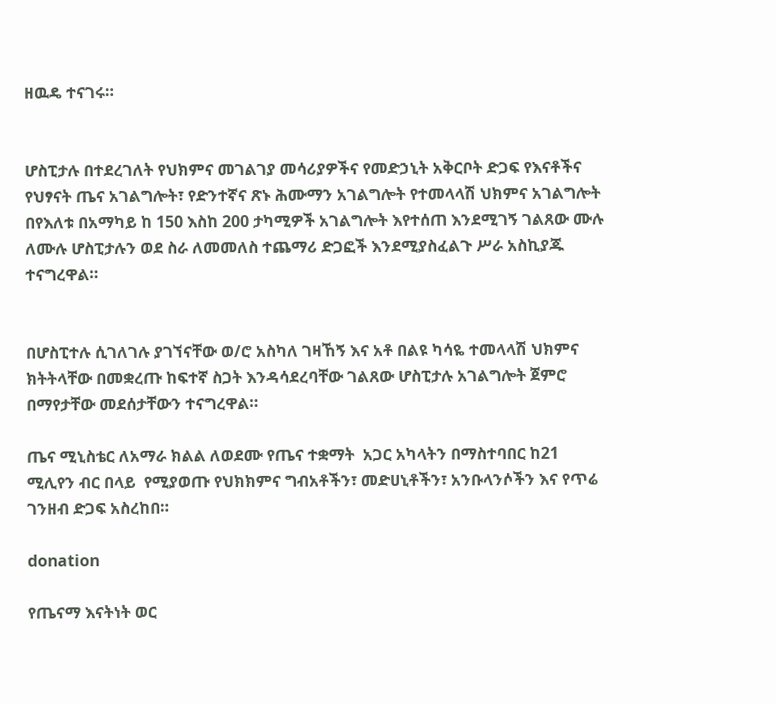ዘዉዴ ተናገሩ።


ሆስፒታሉ በተደረገለት የህክምና መገልገያ መሳሪያዎችና የመድኃኒት አቅርቦት ድጋፍ የእናቶችና የህፃናት ጤና አገልግሎት፣ የድንተኛና ጽኑ ሕሙማን አገልግሎት የተመላላሽ ህክምና አገልግሎት በየእለቱ በአማካይ ከ 150 እስከ 200 ታካሚዎች አገልግሎት እየተሰጠ እንደሚገኝ ገልጸው ሙሉ ለሙሉ ሆስፒታሉን ወደ ስራ ለመመለስ ተጨማሪ ድጋፎች እንደሚያስፈልጉ ሥራ አስኪያጁ ተናግረዋል።


በሆስፒተሉ ሲገለገሉ ያገኘናቸው ወ/ሮ አስካለ ገዛኸኝ እና አቶ በልዩ ካሳዬ ተመላላሽ ህክምና ክትትላቸው በመቋረጡ ከፍተኛ ስጋት እንዳሳደረባቸው ገልጸው ሆስፒታሉ አገልግሎት ጀምሮ በማየታቸው መደሰታቸውን ተናግረዋል።

ጤና ሚኒስቴር ለአማራ ክልል ለወደሙ የጤና ተቋማት  አጋር አካላትን በማስተባበር ከ21 ሚሊየን ብር በላይ  የሚያወጡ የህክክምና ግብአቶችን፣ መድሀኒቶችን፣ አንቡላንሶችን እና የጥሬ ገንዘብ ድጋፍ አስረከበ።

donation

የጤናማ እናትነት ወር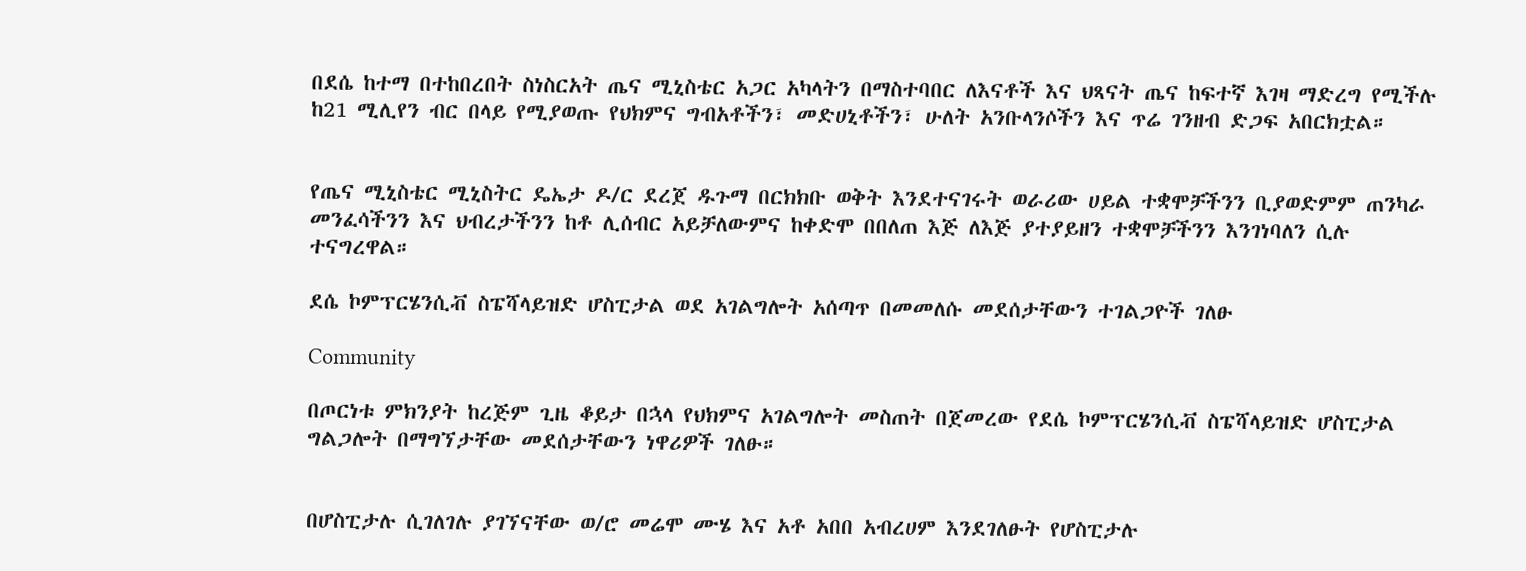በደሴ ከተማ በተከበረበት ስነስርአት ጤና ሚኒስቴር አጋር አካላትን በማስተባበር ለእናቶች እና ህጻናት ጤና ከፍተኛ እገዛ ማድረግ የሚችሉ ከ21 ሚሊየን ብር በላይ የሚያወጡ የህክምና ግብአቶችን፣ መድሀኒቶችን፣ ሁለት አንቡላንሶችን እና ጥሬ ገንዘብ ድጋፍ አበርክቷል።


የጤና ሚኒስቴር ሚኒስትር ዴኤታ ዶ/ር ደረጀ ዱጉማ በርክክቡ ወቅት እንደተናገሩት ወራሪው ሀይል ተቋሞቻችንን ቢያወድምም ጠንካራ መንፈሳችንን እና ህብረታችንን ከቶ ሊሰብር አይቻለውምና ከቀድሞ በበለጠ እጅ ለእጅ ያተያይዘን ተቋሞቻችንን እንገነባለን ሲሉ ተናግረዋል።

ደሴ ኮምፕርሄንሲቭ ስፔሻላይዝድ ሆስፒታል ወደ አገልግሎት አሰጣጥ በመመለሱ መደሰታቸውን ተገልጋዮች ገለፁ

Community

በጦርነቱ ምክንያት ከረጅም ጊዜ ቆይታ በኋላ የህክምና አገልግሎት መስጠት በጀመረው የደሴ ኮምፕርሄንሲቭ ስፔሻላይዝድ ሆስፒታል ግልጋሎት በማግኘታቸው መደሰታቸውን ነዋሪዎች ገለፁ።


በሆስፒታሉ ሲገለገሉ ያገኘናቸው ወ/ሮ መሬሞ ሙሄ እና አቶ አበበ አብረሀም እንደገለፁት የሆስፒታሉ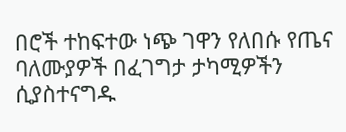በሮች ተከፍተው ነጭ ገዋን የለበሱ የጤና ባለሙያዎች በፈገግታ ታካሚዎችን ሲያስተናግዱ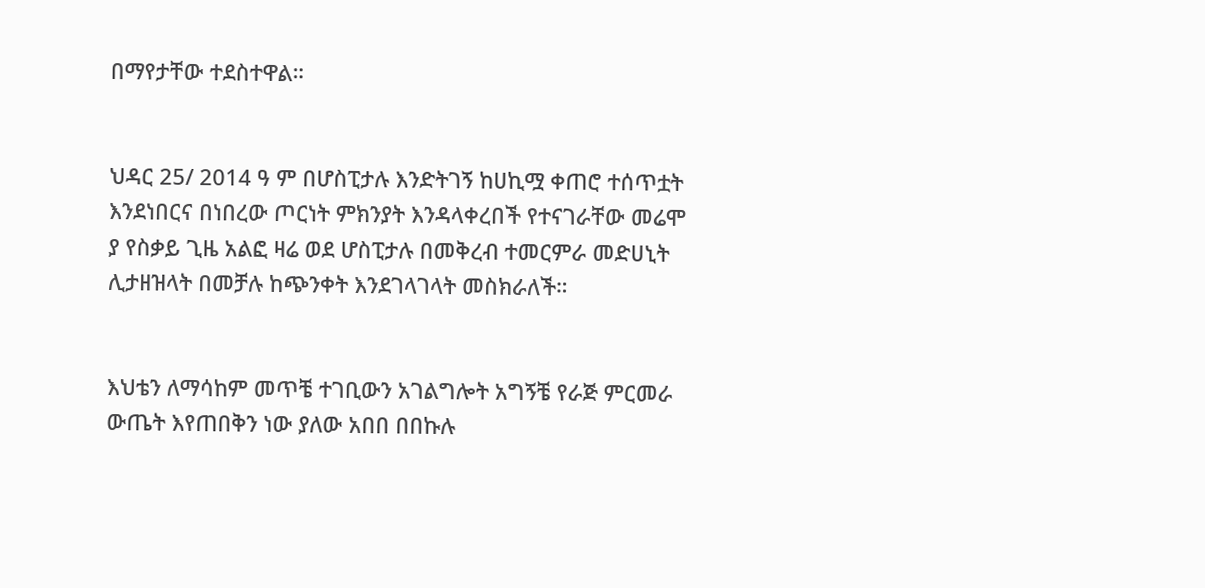በማየታቸው ተደስተዋል።


ህዳር 25/ 2014 ዓ ም በሆስፒታሉ እንድትገኝ ከሀኪሟ ቀጠሮ ተሰጥቷት እንደነበርና በነበረው ጦርነት ምክንያት እንዳላቀረበች የተናገራቸው መሬሞ ያ የስቃይ ጊዜ አልፎ ዛሬ ወደ ሆስፒታሉ በመቅረብ ተመርምራ መድሀኒት ሊታዘዝላት በመቻሉ ከጭንቀት እንደገላገላት መስክራለች።


እህቴን ለማሳከም መጥቼ ተገቢውን አገልግሎት አግኝቼ የራጅ ምርመራ ውጤት እየጠበቅን ነው ያለው አበበ በበኩሉ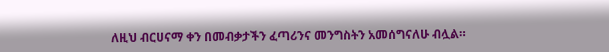ለዚህ ብርሀናማ ቀን በመብቃታችን ፈጣሪንና መንግስትን አመሰግናለሁ ብሏል።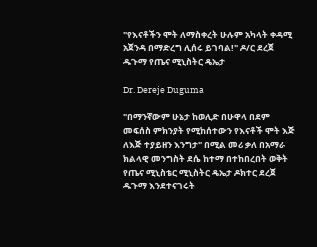"የእናቶችን ሞት ለማስቀረት ሁሉም አካላት ቀዳሚ አጀንዳ በማድረግ ሊሰሩ ይገባል!" ዶ/ር ደረጀ ዱጉማ የጤና ሚኒስትር ዴኤታ

Dr. Dereje Duguma

"በማንኛውም ሁኔታ ከወሊድ በሁዋላ በደም መፍሰስ ምክንያት የሚከሰተውን የእናቶች ሞት እጅ ለእጅ ተያይዘን እንግታ" በሚል መሪ ቃለ በአማራ ክልላዊ መንግስት ደሴ ከተማ በተከበረበት ወቅት የጤና ሚኒስቴር ሚኒስትር ዴኤታ ዶክተር ደረጀ ዱጉማ እንደተናገሩት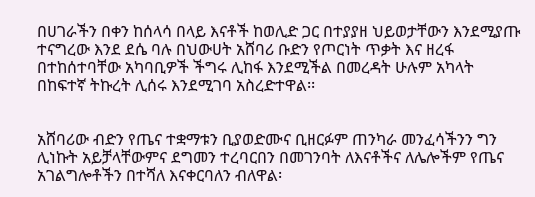በሀገራችን በቀን ከሰላሳ በላይ እናቶች ከወሊድ ጋር በተያያዘ ህይወታቸውን እንደሚያጡ ተናግረው እንደ ደሴ ባሉ በህውሀት አሸባሪ ቡድን የጦርነት ጥቃት እና ዘረፋ በተከሰተባቸው አካባቢዎች ችግሩ ሊከፋ እንደሚችል በመረዳት ሁሉም አካላት በከፍተኛ ትኩረት ሊሰሩ እንደሚገባ አስረድተዋል፡፡


አሸባሪው ብድን የጤና ተቋማቱን ቢያወድሙና ቢዘርፉም ጠንካራ መንፈሳችንን ግን ሊነኩት አይቻላቸውምና ደግመን ተረባርበን በመገንባት ለእናቶችና ለሌሎችም የጤና አገልግሎቶችን በተሻለ እናቀርባለን ብለዋል፡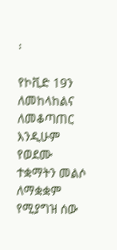፡

የኮቪድ 19ን ለመከላከልና ለመቆጣጠር እንዲሁም የወደሙ ተቋማትን መልሶ ለማቋቋም የሚያግዝ ሰው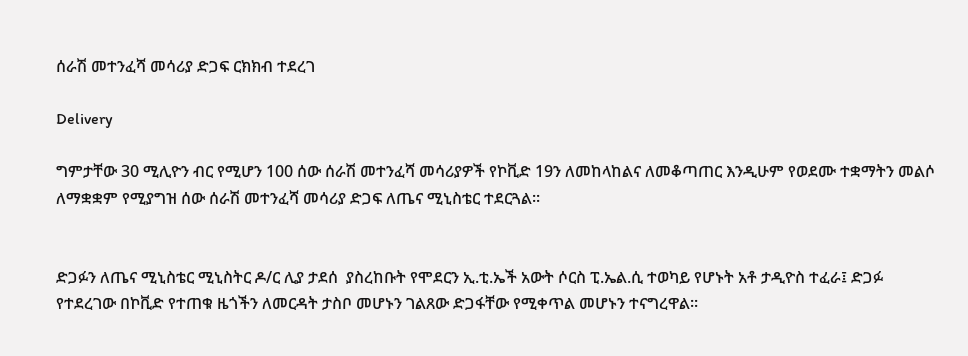ሰራሽ መተንፈሻ መሳሪያ ድጋፍ ርክክብ ተደረገ

Delivery

ግምታቸው 30 ሚሊዮን ብር የሚሆን 100 ሰው ሰራሽ መተንፈሻ መሳሪያዎች የኮቪድ 19ን ለመከላከልና ለመቆጣጠር እንዲሁም የወደሙ ተቋማትን መልሶ ለማቋቋም የሚያግዝ ሰው ሰራሽ መተንፈሻ መሳሪያ ድጋፍ ለጤና ሚኒስቴር ተደርጓል፡፡


ድጋፉን ለጤና ሚኒስቴር ሚኒስትር ዶ/ር ሊያ ታደሰ  ያስረከቡት የሞደርን ኢ.ቲ.ኤች አውት ሶርስ ፒ.ኤል.ሲ ተወካይ የሆኑት አቶ ታዲዮስ ተፈራ፤ ድጋፉ የተደረገው በኮቪድ የተጠቁ ዜጎችን ለመርዳት ታስቦ መሆኑን ገልጸው ድጋፋቸው የሚቀጥል መሆኑን ተናግረዋል፡፡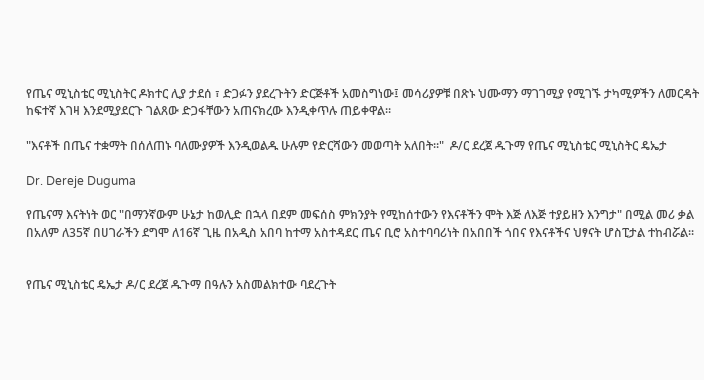የጤና ሚኒስቴር ሚኒስትር ዶክተር ሊያ ታደሰ ፣ ድጋፉን ያደረጉትን ድርጅቶች አመስግነው፤ መሳሪያዎቹ በጽኑ ህሙማን ማገገሚያ የሚገኙ ታካሚዎችን ለመርዳት ከፍተኛ እገዛ እንደሚያደርጉ ገልጸው ድጋፋቸውን አጠናክረው እንዲቀጥሉ ጠይቀዋል።

"እናቶች በጤና ተቋማት በሰለጠኑ ባለሙያዎች እንዲወልዱ ሁሉም የድርሻውን መወጣት አለበት።"  ዶ/ር ደረጀ ዱጉማ የጤና ሚኒስቴር ሚኒስትር ዴኤታ

Dr. Dereje Duguma

የጤናማ እናትነት ወር "በማንኛውም ሁኔታ ከወሊድ በኋላ በደም መፍሰስ ምክንያት የሚከሰተውን የእናቶችን ሞት እጅ ለእጅ ተያይዘን እንግታ" በሚል መሪ ቃል በአለም ለ35ኛ በሀገራችን ደግሞ ለ16ኛ ጊዜ በአዲስ አበባ ከተማ አስተዳደር ጤና ቢሮ አስተባባሪነት በአበበች ጎበና የእናቶችና ህፃናት ሆስፒታል ተከብሯል፡፡


የጤና ሚኒስቴር ዴኤታ ዶ/ር ደረጀ ዱጉማ በዓሉን አስመልክተው ባደረጉት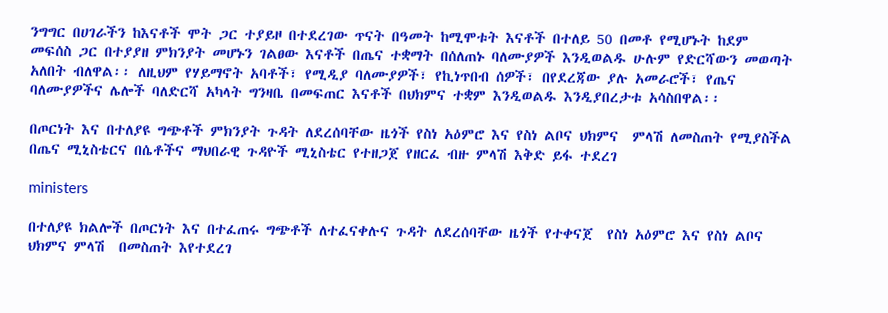ንግግር በሀገራችን ከእናቶች ሞት ጋር ተያይዞ በተደረገው ጥናት በዓመት ከሚሞቱት እናቶች በተለይ 50 በመቶ የሚሆኑት ከደም መፍሰስ ጋር በተያያዘ ምክንያት መሆኑን ገልፀው እናቶች በጤና ተቋማት በሰለጠኑ ባለሙያዎች እንዲወልዱ ሁሉም የድርሻውን መወጣት አለበት ብለዋል፡፡ ለዚህም የሃይማኖት አባቶች፣ የሚዲያ ባለሙያዎች፣ የኪነጥበብ ሰዎች፣ በየደረጃው ያሉ አመራሮች፣ የጤና ባለሙያዎችና ሌሎች ባለድርሻ አካላት ግንዛቤ በመፍጠር እናቶች በህክምና ተቋም እንዲወልዱ እንዲያበረታቱ አሳስበዋል፡፡

በጦርነት እና በተለያዩ ግጭቶች ምክንያት ጉዳት ለደረሰባቸው ዜጎች የስነ አዕምሮ እና የስነ ልቦና ህክምና  ምላሽ ለመስጠት የሚያስችል በጤና ሚኒስቴርና በሴቶችና ማህበራዊ ጉዳዮች ሚኒስቴር የተዘጋጀ የዘርፈ ብዙ ምላሽ እቅድ ይፋ ተደረገ

ministers

በተለያዩ ክልሎች በጦርነት እና በተፈጠሩ ግጭቶች ለተፈናቀሉና ጉዳት ለደረሰባቸው ዜጎች የተቀናጀ  የስነ አዕምሮ እና የስነ ልቦና ህክምና ምላሽ  በመስጠት እየተደረገ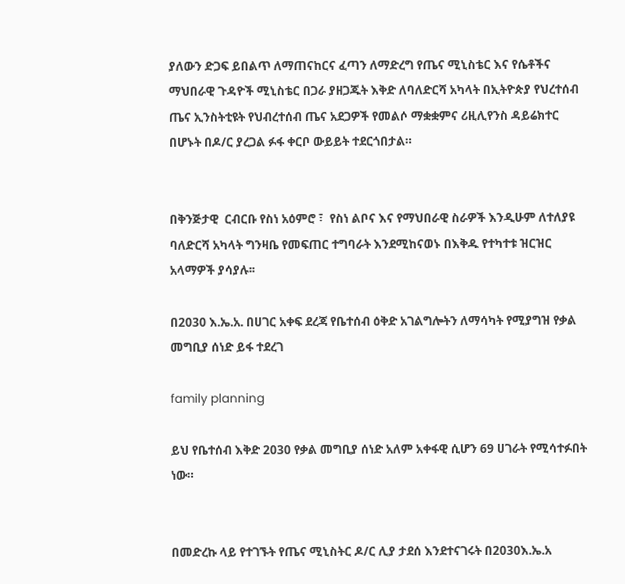ያለውን ድጋፍ ይበልጥ ለማጠናከርና ፈጣን ለማድረግ የጤና ሚኒስቴር እና የሴቶችና  ማህበራዊ ጉዳዮች ሚኒስቴር በጋራ ያዘጋጁት እቅድ ለባለድርሻ አካላት በኢትዮጵያ የህረተሰብ ጤና ኢንስትቲዩት የህብረተሰብ ጤና አደጋዎች የመልሶ ማቋቋምና ሪዚሊየንስ ዳይሬክተር በሆኑት በዶ/ር ያረጋል ፉፋ ቀርቦ ውይይት ተደርጎበታል።


በቅንጅታዊ  ርብርቡ የስነ አዕምሮ ፣  የስነ ልቦና እና የማህበራዊ ስራዎች እንዲሁም ለተለያዩ ባለድርሻ አካላት ግንዛቤ የመፍጠር ተግባራት እንደሚከናወኑ በእቅዱ የተካተቱ ዝርዝር አላማዎች ያሳያሉ፡፡

በ2030 እ.ኤ.አ. በሀገር አቀፍ ደረጃ የቤተሰብ ዕቅድ አገልግሎትን ለማሳካት የሚያግዝ የቃል መግቢያ ሰነድ ይፋ ተደረገ

family planning

ይህ የቤተሰብ እቅድ 2030 የቃል መግቢያ ሰነድ አለም አቀፋዊ ሲሆን 69 ሀገራት የሚሳተፉበት ነው።


በመድረኩ ላይ የተገኙት የጤና ሚኒስትር ዶ/ር ሊያ ታደሰ እንደተናገሩት በ2030እ.ኤ.አ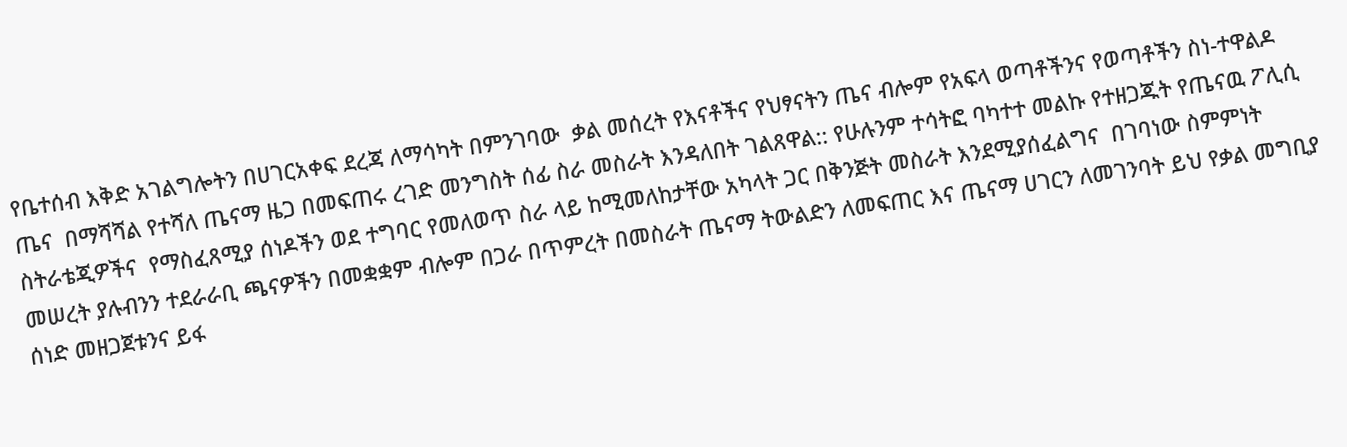የቤተሰብ እቅድ አገልግሎትን በሀገርአቀፍ ደረጃ ለማሳካት በምንገባው  ቃል መሰረት የእናቶችና የህፃናትን ጤና ብሎም የአፍላ ወጣቶችንና የወጣቶችን ስነ-ተዋልዶ ጤና  በማሻሻል የተሻለ ጤናማ ዜጋ በመፍጠሩ ረገድ መንግስት ሰፊ ስራ መስራት እንዳለበት ገልጸዋል:: የሁሉንም ተሳትፎ ባካተተ መልኩ የተዘጋጁት የጤናዉ ፖሊሲ ስትራቴጂዎችና  የማስፈጸሚያ ሰነዶችን ወደ ተግባር የመለወጥ ስራ ላይ ከሚመለከታቸው አካላት ጋር በቅንጅት መስራት እንደሚያሰፈልግና  በገባነው ስምምነት መሠረት ያሉብንን ተደራራቢ ጫናዎችን በመቋቋም ብሎም በጋራ በጥምረት በመስራት ጤናማ ትውልድን ለመፍጠር እና ጤናማ ሀገርን ለመገንባት ይህ የቃል መግቢያ ሰነድ መዘጋጀቱንና ይፋ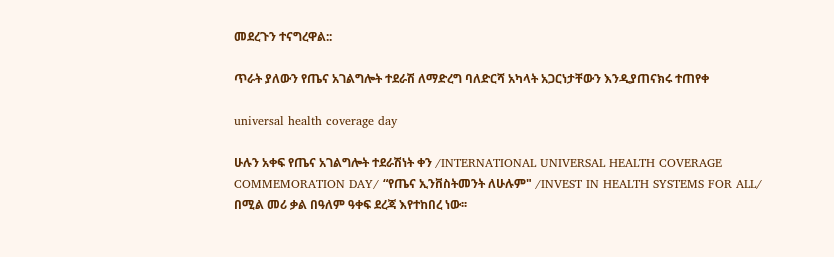መደረጉን ተናግረዋል::

ጥራት ያለውን የጤና አገልግሎት ተደራሽ ለማድረግ ባለድርሻ አካላት አጋርነታቸውን እንዲያጠናክሩ ተጠየቀ

universal health coverage day

ሁሉን አቀፍ የጤና አገልግሎት ተደራሽነት ቀን /INTERNATIONAL UNIVERSAL HEALTH COVERAGE COMMEMORATION DAY/ “የጤና ኢንቨስትመንት ለሁሉም" /INVEST IN HEALTH SYSTEMS FOR ALL/ በሚል መሪ ቃል በዓለም ዓቀፍ ደረጃ እየተከበረ ነው፡፡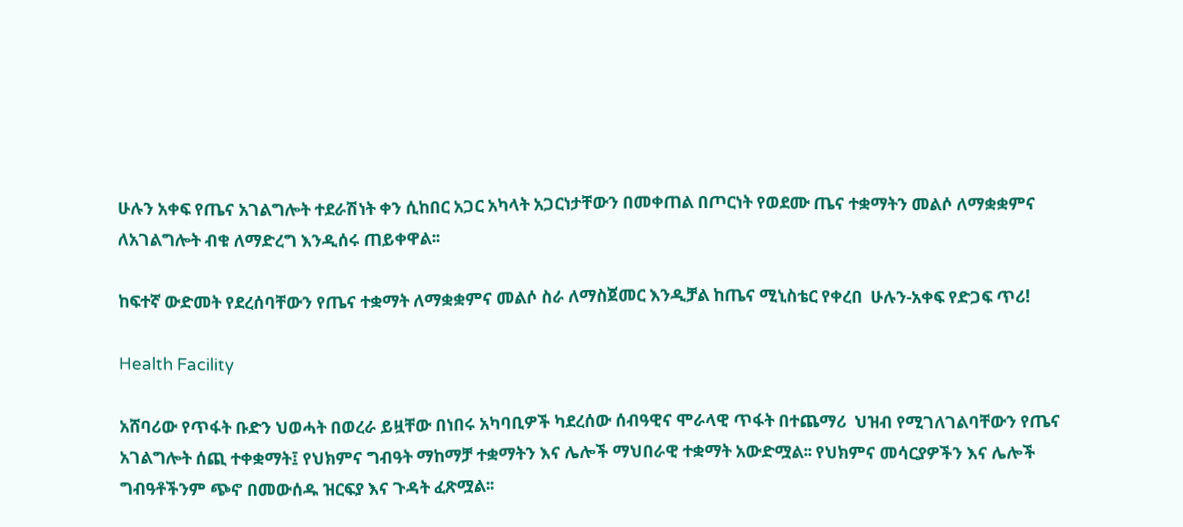ሁሉን አቀፍ የጤና አገልግሎት ተደራሽነት ቀን ሲከበር አጋር አካላት አጋርነታቸውን በመቀጠል በጦርነት የወደሙ ጤና ተቋማትን መልሶ ለማቋቋምና ለአገልግሎት ብቁ ለማድረግ እንዲሰሩ ጠይቀዋል፡፡

ከፍተኛ ውድመት የደረሰባቸውን የጤና ተቋማት ለማቋቋምና መልሶ ስራ ለማስጀመር እንዲቻል ከጤና ሚኒስቴር የቀረበ  ሁሉን-አቀፍ የድጋፍ ጥሪ!

Health Facility

አሸባሪው የጥፋት ቡድን ህወሓት በወረራ ይዟቸው በነበሩ አካባቢዎች ካደረሰው ሰብዓዊና ሞራላዊ ጥፋት በተጨማሪ  ህዝብ የሚገለገልባቸውን የጤና አገልግሎት ሰጪ ተቀቋማት፤ የህክምና ግብዓት ማከማቻ ተቋማትን እና ሌሎች ማህበራዊ ተቋማት አውድሟል፡፡ የህክምና መሳርያዎችን እና ሌሎች ግብዓቶችንም ጭኖ በመውሰዱ ዝርፍያ እና ጉዳት ፈጽሟል፡፡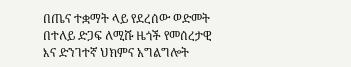በጤና ተቋማት ላይ የደረሰው ወድመት በተለይ ድጋፍ ለሚሹ ዜጎች የመሰረታዊ እና ድንገተኛ ህክምና አግልግሎት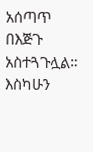አሰጣጥ በእጅጉ አስተጓጉሏል። እስካሁን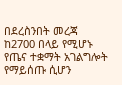በደረስንበት መረጃ ከ2700 በላይ የሚሆኑ የጤና ተቋማት አገልግሎት የማይሰጡ ሲሆን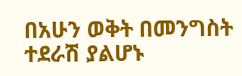በአሁን ወቅት በመንግስት ተደራሽ ያልሆኑ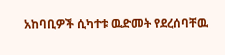አከባቢዎች ሲካተቱ ዉድመት የደረሰባቸዉ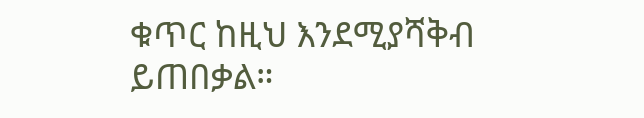ቁጥር ከዚህ እንደሚያሻቅብ ይጠበቃል።